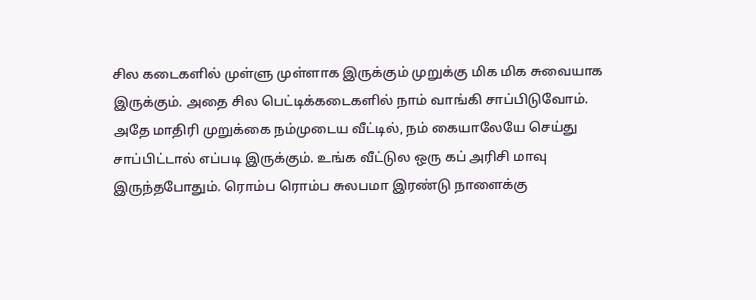சில கடைகளில் முள்ளு முள்ளாக இருக்கும் முறுக்கு மிக மிக சுவையாக இருக்கும். அதை சில பெட்டிக்கடைகளில் நாம் வாங்கி சாப்பிடுவோம். அதே மாதிரி முறுக்கை நம்முடைய வீட்டில், நம் கையாலேயே செய்து சாப்பிட்டால் எப்படி இருக்கும். உங்க வீட்டுல ஒரு கப் அரிசி மாவு இருந்தபோதும். ரொம்ப ரொம்ப சுலபமா இரண்டு நாளைக்கு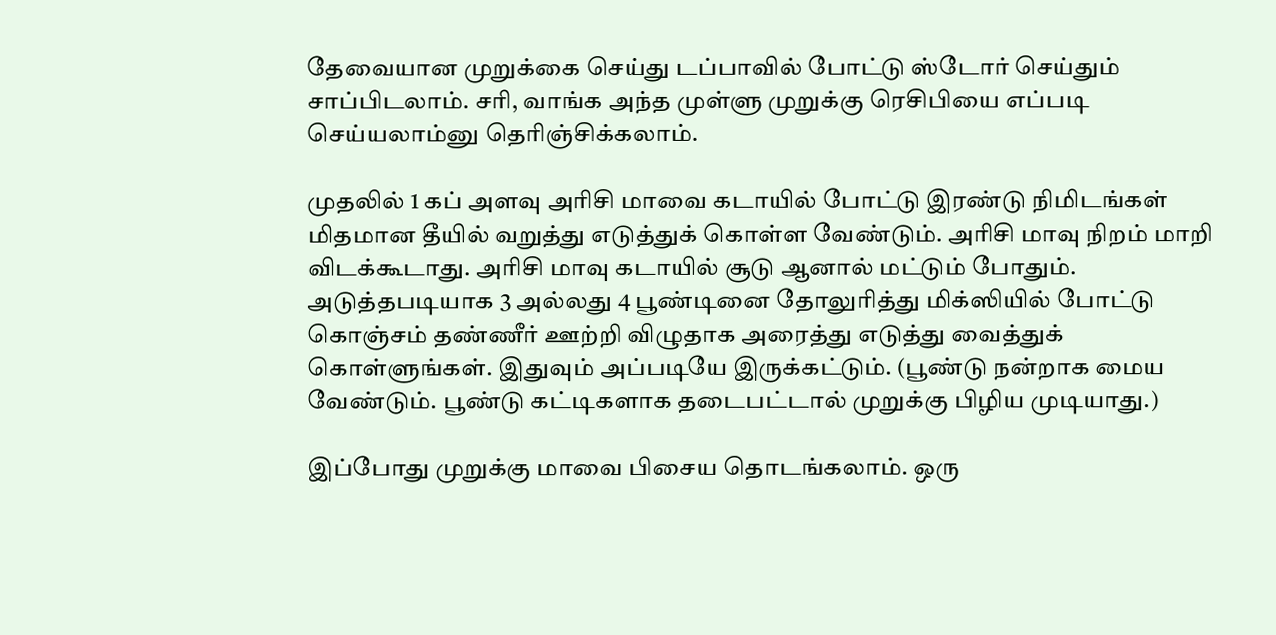தேவையான முறுக்கை செய்து டப்பாவில் போட்டு ஸ்டோர் செய்தும் சாப்பிடலாம். சரி, வாங்க அந்த முள்ளு முறுக்கு ரெசிபியை எப்படி செய்யலாம்னு தெரிஞ்சிக்கலாம்.

முதலில் 1 கப் அளவு அரிசி மாவை கடாயில் போட்டு இரண்டு நிமிடங்கள் மிதமான தீயில் வறுத்து எடுத்துக் கொள்ள வேண்டும். அரிசி மாவு நிறம் மாறி விடக்கூடாது. அரிசி மாவு கடாயில் சூடு ஆனால் மட்டும் போதும்.
அடுத்தபடியாக 3 அல்லது 4 பூண்டினை தோலுரித்து மிக்ஸியில் போட்டு கொஞ்சம் தண்ணீர் ஊற்றி விழுதாக அரைத்து எடுத்து வைத்துக் கொள்ளுங்கள். இதுவும் அப்படியே இருக்கட்டும். (பூண்டு நன்றாக மைய வேண்டும். பூண்டு கட்டிகளாக தடைபட்டால் முறுக்கு பிழிய முடியாது.)

இப்போது முறுக்கு மாவை பிசைய தொடங்கலாம். ஒரு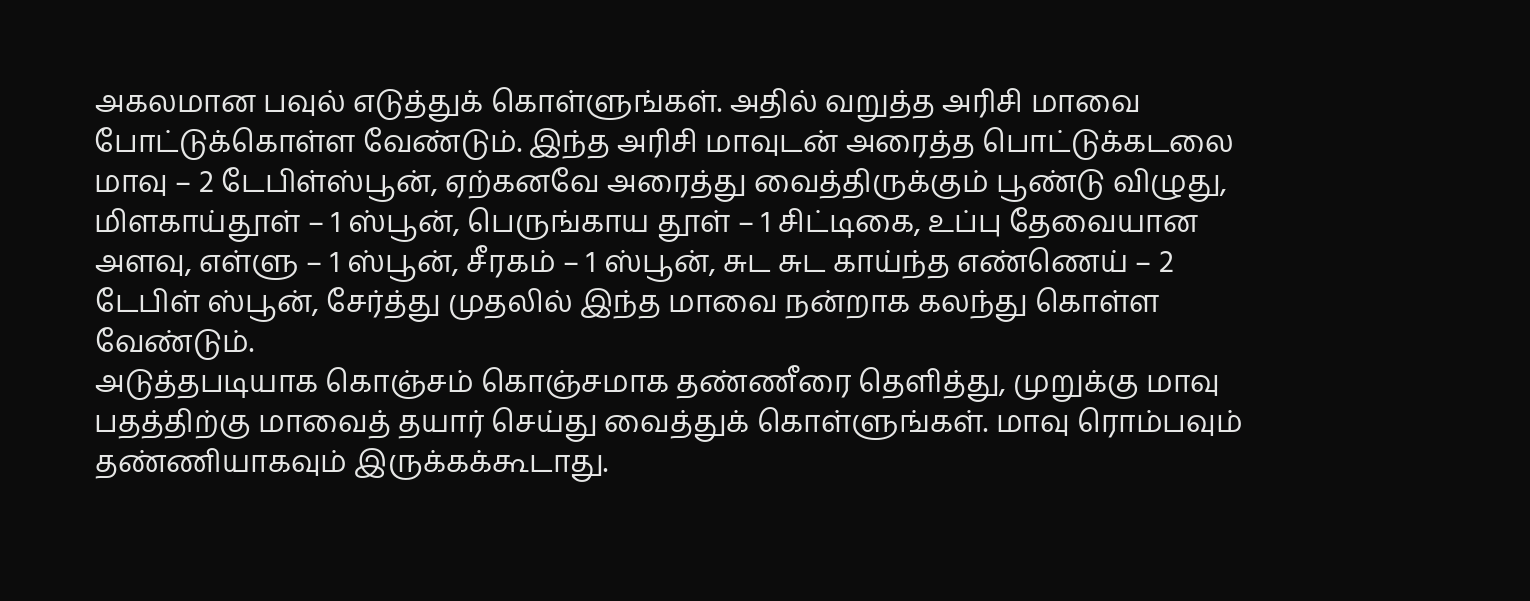அகலமான பவுல் எடுத்துக் கொள்ளுங்கள். அதில் வறுத்த அரிசி மாவை போட்டுக்கொள்ள வேண்டும். இந்த அரிசி மாவுடன் அரைத்த பொட்டுக்கடலை மாவு – 2 டேபிள்ஸ்பூன், ஏற்கனவே அரைத்து வைத்திருக்கும் பூண்டு விழுது, மிளகாய்தூள் – 1 ஸ்பூன், பெருங்காய தூள் – 1 சிட்டிகை, உப்பு தேவையான அளவு, எள்ளு – 1 ஸ்பூன், சீரகம் – 1 ஸ்பூன், சுட சுட காய்ந்த எண்ணெய் – 2 டேபிள் ஸ்பூன், சேர்த்து முதலில் இந்த மாவை நன்றாக கலந்து கொள்ள வேண்டும்.
அடுத்தபடியாக கொஞ்சம் கொஞ்சமாக தண்ணீரை தெளித்து, முறுக்கு மாவு பதத்திற்கு மாவைத் தயார் செய்து வைத்துக் கொள்ளுங்கள். மாவு ரொம்பவும் தண்ணியாகவும் இருக்கக்கூடாது.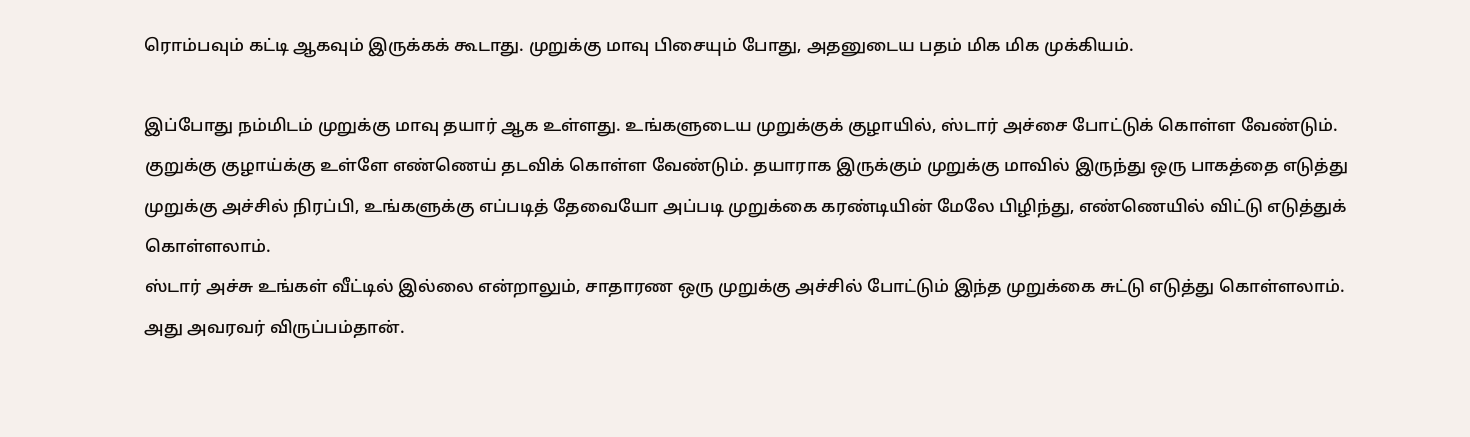ரொம்பவும் கட்டி ஆகவும் இருக்கக் கூடாது. முறுக்கு மாவு பிசையும் போது, அதனுடைய பதம் மிக மிக முக்கியம்.

இப்போது நம்மிடம் முறுக்கு மாவு தயார் ஆக உள்ளது. உங்களுடைய முறுக்குக் குழாயில், ஸ்டார் அச்சை போட்டுக் கொள்ள வேண்டும். குறுக்கு குழாய்க்கு உள்ளே எண்ணெய் தடவிக் கொள்ள வேண்டும். தயாராக இருக்கும் முறுக்கு மாவில் இருந்து ஒரு பாகத்தை எடுத்து முறுக்கு அச்சில் நிரப்பி, உங்களுக்கு எப்படித் தேவையோ அப்படி முறுக்கை கரண்டியின் மேலே பிழிந்து, எண்ணெயில் விட்டு எடுத்துக் கொள்ளலாம்.
ஸ்டார் அச்சு உங்கள் வீட்டில் இல்லை என்றாலும், சாதாரண ஒரு முறுக்கு அச்சில் போட்டும் இந்த முறுக்கை சுட்டு எடுத்து கொள்ளலாம். அது அவரவர் விருப்பம்தான்.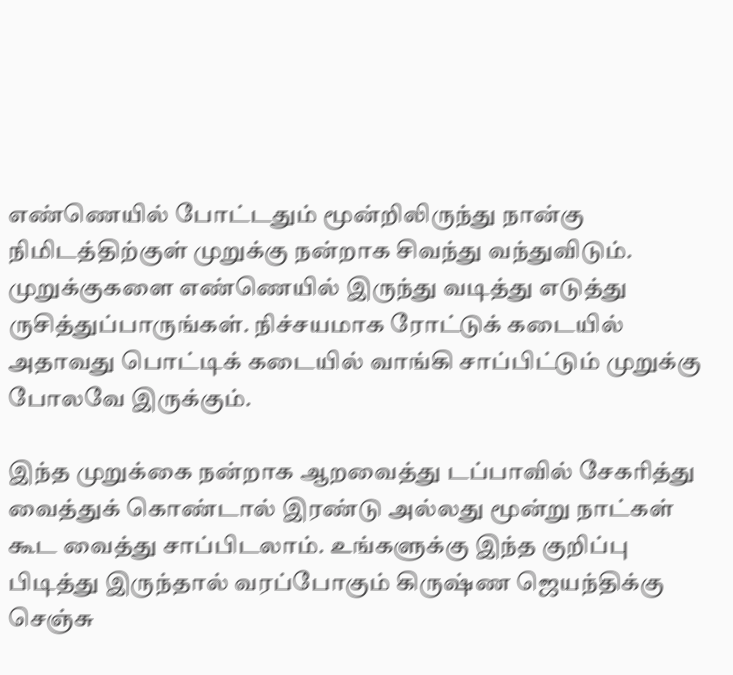எண்ணெயில் போட்டதும் மூன்றிலிருந்து நான்கு நிமிடத்திற்குள் முறுக்கு நன்றாக சிவந்து வந்துவிடும். முறுக்குகளை எண்ணெயில் இருந்து வடித்து எடுத்து ருசித்துப்பாருங்கள். நிச்சயமாக ரோட்டுக் கடையில் அதாவது பொட்டிக் கடையில் வாங்கி சாப்பிட்டும் முறுக்கு போலவே இருக்கும்.

இந்த முறுக்கை நன்றாக ஆறவைத்து டப்பாவில் சேகரித்து வைத்துக் கொண்டால் இரண்டு அல்லது மூன்று நாட்கள் கூட வைத்து சாப்பிடலாம். உங்களுக்கு இந்த குறிப்பு பிடித்து இருந்தால் வரப்போகும் கிருஷ்ண ஜெயந்திக்கு செஞ்சு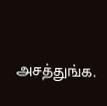அசத்துங்க.